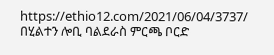https://ethio12.com/2021/06/04/3737/
በሂልተን ሎቢ ባልደራስ ምርጫ ቦርድ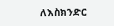ለእስክንድር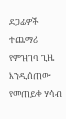ደጋፊዎች ተጨማሪ የምዝገባ ጊዜ እንዲሰጠው የመጠይቀ ሃሳብ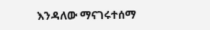እንዳለው ማናገሩተሰማ